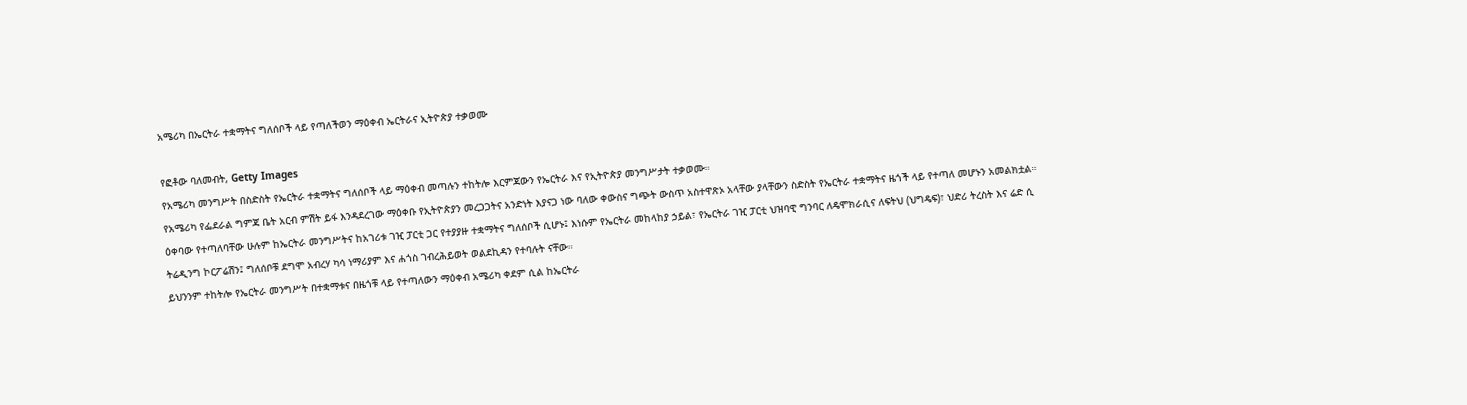አሜሪካ በኤርትራ ተቋማትና ግለሰቦች ላይ የጣለችወን ማዕቀብ ኤርትራና ኢትዮጵያ ተቃወሙ

የፎቶው ባለመብት, Getty Images
የአሜሪካ መንግሥት በስድስት የኤርትራ ተቋማትና ግለሰቦች ላይ ማዕቀብ መጣሉን ተከትሎ እርምጃውን የኤርትራ እና የኢትዮጵያ መንግሥታት ተቃወሙ።
የአሜሪካ የፌደራል ግምጃ ቤት አርብ ምሽት ይፋ እንዳደረገው ማዕቀቡ የኢትዮጵያን መረጋጋትና አንድነት እያናጋ ነው ባለው ቀውስና ግጭት ውስጥ አስተዋጽኦ አላቸው ያላቸውን ስድስት የኤርትራ ተቋማትና ዜጎች ላይ የተጣለ መሆኑን አመልክቷል።
ዕቀባው የተጣለባቸው ሁሉም ከኤርትራ መንግሥትና ከአገሪቱ ገዢ ፓርቲ ጋር የተያያዙ ተቋማትና ግለሰቦች ሲሆኑ፤ እነሱም የኤርትራ መከላከያ ኃይል፣ የኤርትራ ገዢ ፓርቲ ህዝባዊ ግንባር ለዴሞክራሲና ለፍትህ (ህግዴፍ)፣ ህድሪ ትረስት እና ሬድ ሲ ትሬዲንግ ኮርፖሬሽን፤ ግለሰቦቹ ደግሞ አብረሃ ካሳ ነማሪያም እና ሐጎስ ገብረሕይወት ወልደኪዳን የተባሉት ናቸው።
ይህንንም ተከትሎ የኤርትራ መንግሥት በተቋማቱና በዜጎቹ ላይ የተጣለውን ማዕቀብ አሜሪካ ቀደም ሲል ከኤርትራ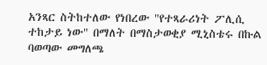አንጻር ስትከተለው የነበረው "የተጻራሪነት ፖሊሲ ተከታይ ነው" በማለት በማስታወቂያ ሚኒስቴሩ በኩል ባወጣው መግለጫ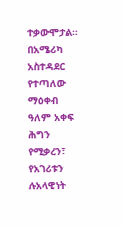ተቃውሞታል።
በአሜሪካ አስተዳደር የተጣለው ማዕቀብ ዓለም አቀፍ ሕግን የሚቃረን፣ የአገሪቱን ሉአላዊነት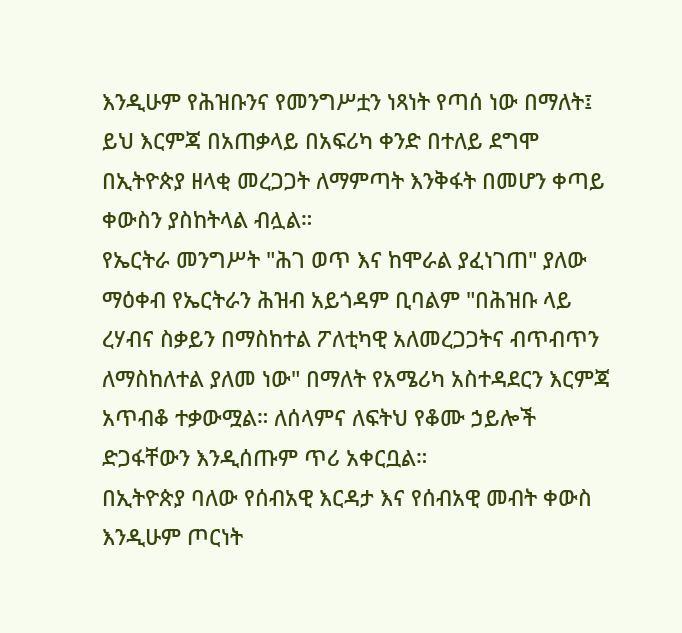እንዲሁም የሕዝቡንና የመንግሥቷን ነጻነት የጣሰ ነው በማለት፤ ይህ እርምጃ በአጠቃላይ በአፍሪካ ቀንድ በተለይ ደግሞ በኢትዮጵያ ዘላቂ መረጋጋት ለማምጣት እንቅፋት በመሆን ቀጣይ ቀውስን ያስከትላል ብሏል።
የኤርትራ መንግሥት "ሕገ ወጥ እና ከሞራል ያፈነገጠ" ያለው ማዕቀብ የኤርትራን ሕዝብ አይጎዳም ቢባልም "በሕዝቡ ላይ ረሃብና ስቃይን በማስከተል ፖለቲካዊ አለመረጋጋትና ብጥብጥን ለማስከለተል ያለመ ነው" በማለት የአሜሪካ አስተዳደርን እርምጃ አጥብቆ ተቃውሟል። ለሰላምና ለፍትህ የቆሙ ኃይሎች ድጋፋቸውን እንዲሰጡም ጥሪ አቀርቧል።
በኢትዮጵያ ባለው የሰብአዊ እርዳታ እና የሰብአዊ መብት ቀውስ እንዲሁም ጦርነት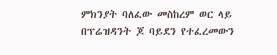ምክንያት ባለፈው መስከረም ወር ላይ በፕሬዝዳንት ጆ ባይደን የተፈረመውን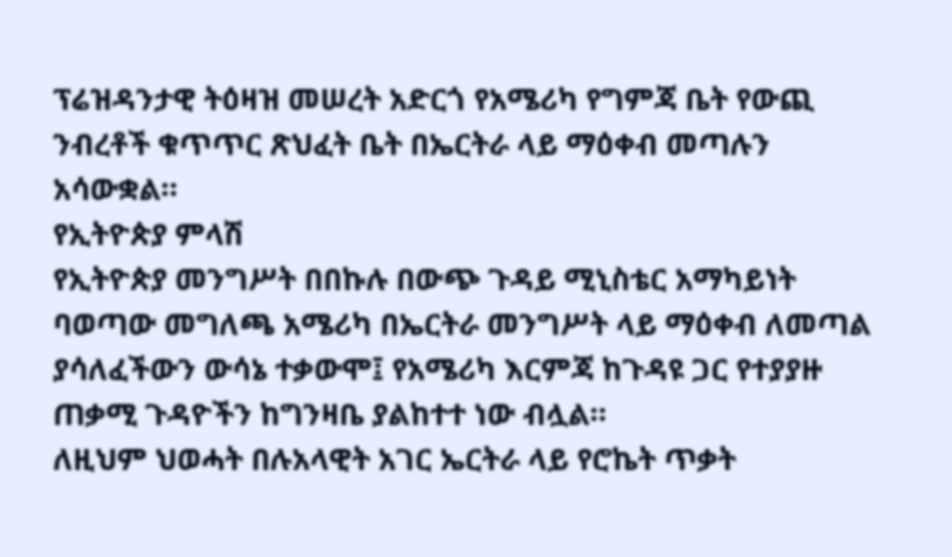ፕሬዝዳንታዊ ትዕዛዝ መሠረት አድርጎ የአሜሪካ የግምጃ ቤት የውጪ ንብረቶች ቁጥጥር ጽህፈት ቤት በኤርትራ ላይ ማዕቀብ መጣሉን አሳውቋል።
የኢትዮጵያ ምላሽ
የኢትዮጵያ መንግሥት በበኩሉ በውጭ ጉዳይ ሚኒስቴር አማካይነት ባወጣው መግለጫ አሜሪካ በኤርትራ መንግሥት ላይ ማዕቀብ ለመጣል ያሳለፈችውን ውሳኔ ተቃውሞ፤ የአሜሪካ እርምጃ ከጉዳዩ ጋር የተያያዙ ጠቃሚ ጉዳዮችን ከግንዛቤ ያልከተተ ነው ብሏል።
ለዚህም ህወሓት በሉአላዊት አገር ኤርትራ ላይ የሮኬት ጥቃት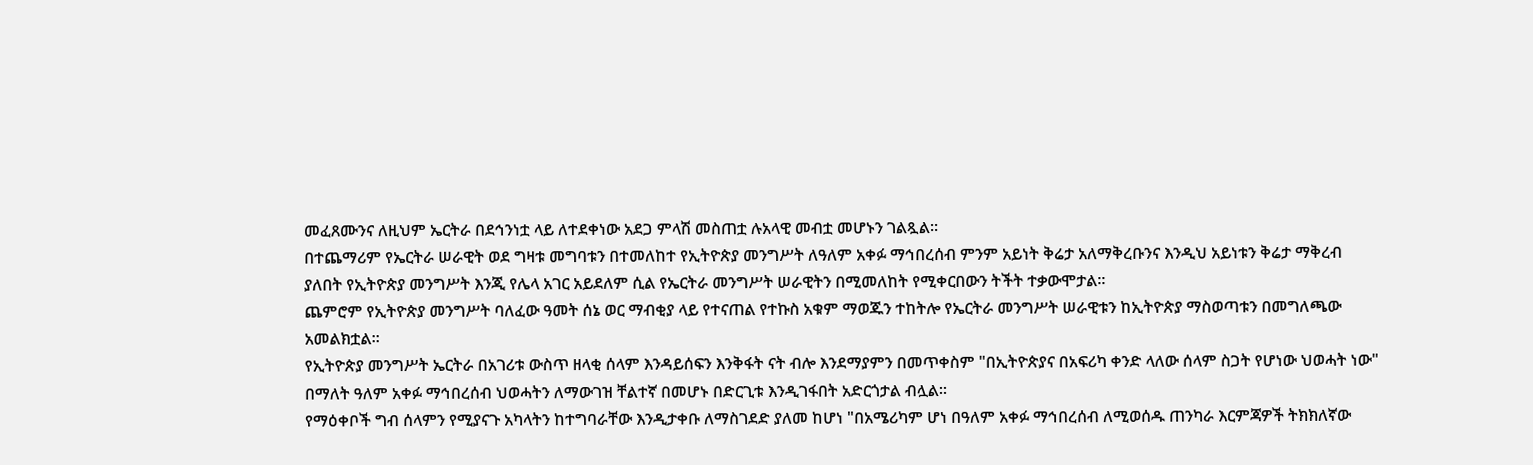መፈጸሙንና ለዚህም ኤርትራ በደኅንነቷ ላይ ለተደቀነው አደጋ ምላሽ መስጠቷ ሉአላዊ መብቷ መሆኑን ገልጿል።
በተጨማሪም የኤርትራ ሠራዊት ወደ ግዛቱ መግባቱን በተመለከተ የኢትዮጵያ መንግሥት ለዓለም አቀፉ ማኅበረሰብ ምንም አይነት ቅሬታ አለማቅረቡንና እንዲህ አይነቱን ቅሬታ ማቅረብ ያለበት የኢትዮጵያ መንግሥት እንጂ የሌላ አገር አይደለም ሲል የኤርትራ መንግሥት ሠራዊትን በሚመለከት የሚቀርበውን ትችት ተቃውሞታል።
ጨምሮም የኢትዮጵያ መንግሥት ባለፈው ዓመት ሰኔ ወር ማብቂያ ላይ የተናጠል የተኩስ አቁም ማወጁን ተከትሎ የኤርትራ መንግሥት ሠራዊቱን ከኢትዮጵያ ማስወጣቱን በመግለጫው አመልክቷል።
የኢትዮጵያ መንግሥት ኤርትራ በአገሪቱ ውስጥ ዘላቂ ሰላም እንዳይሰፍን እንቅፋት ናት ብሎ እንደማያምን በመጥቀስም "በኢትዮጵያና በአፍሪካ ቀንድ ላለው ሰላም ስጋት የሆነው ህወሓት ነው" በማለት ዓለም አቀፉ ማኅበረሰብ ህወሓትን ለማውገዝ ቸልተኛ በመሆኑ በድርጊቱ እንዲገፋበት አድርጎታል ብሏል።
የማዕቀቦች ግብ ሰላምን የሚያናጉ አካላትን ከተግባራቸው እንዲታቀቡ ለማስገደድ ያለመ ከሆነ "በአሜሪካም ሆነ በዓለም አቀፉ ማኅበረሰብ ለሚወሰዱ ጠንካራ እርምጃዎች ትክክለኛው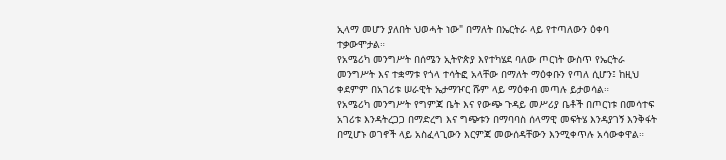ኢላማ መሆን ያለበት ህወሓት ነው" በማለት በኤርትራ ላይ የተጣለውን ዕቀባ ተቃውሞታል።
የአሜሪካ መንግሥት በሰሜን ኢትዮጵያ እየተካሄደ ባለው ጦርነት ውስጥ የኤርትራ መንግሥት እና ተቋማቱ የጎላ ተሳትፎ አላቸው በማለት ማዕቀቡን የጣለ ሲሆን፤ ከዚህ ቀደምም በአገሪቱ ሠራዊት ኤታማዦር ሹም ላይ ማዕቀብ መጣሉ ይታወሳል።
የአሜሪካ መንግሥት የግምጃ ቤት እና የውጭ ጉዳይ መሥሪያ ቤቶች በጦርነቱ በመሳተፍ አገሪቱ እንዳትረጋጋ በማድረግ እና ግጭቱን በማባባስ ሰላማዊ መፍትሄ እንዳያገኝ እንቅፋት በሚሆኑ ወገኖች ላይ አስፈላጊውን እርምጃ መውሰዳቸውን እንሚቀጥሉ አሳውቀዋል።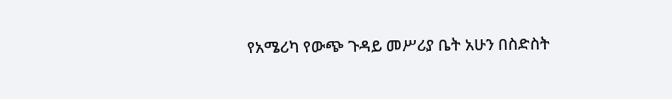የአሜሪካ የውጭ ጉዳይ መሥሪያ ቤት አሁን በስድስት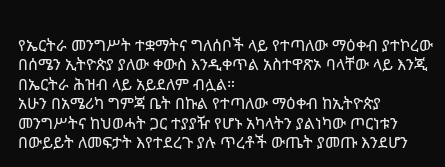የኤርትራ መንግሥት ተቋማትና ግለሰቦች ላይ የተጣለው ማዕቀብ ያተኮረው በሰሜን ኢትዮጵያ ያለው ቀውስ እንዲቀጥል አስተዋጽኦ ባላቸው ላይ እንጂ በኤርትራ ሕዝብ ላይ አይደለም ብሏል።
አሁን በአሜሪካ ግምጃ ቤት በኩል የተጣለው ማዕቀብ ከኢትዮጵያ መንግሥትና ከህወሓት ጋር ተያያዥ የሆኑ አካላትን ያልነካው ጦርነቱን በውይይት ለመፍታት እየተደረጉ ያሉ ጥረቶች ውጤት ያመጡ እንደሆን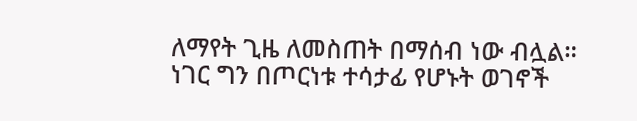ለማየት ጊዜ ለመስጠት በማሰብ ነው ብሏል።
ነገር ግን በጦርነቱ ተሳታፊ የሆኑት ወገኖች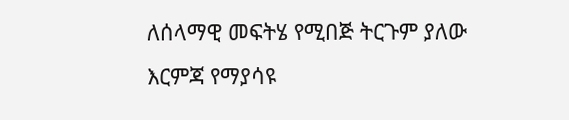ለሰላማዊ መፍትሄ የሚበጅ ትርጉም ያለው እርምጃ የማያሳዩ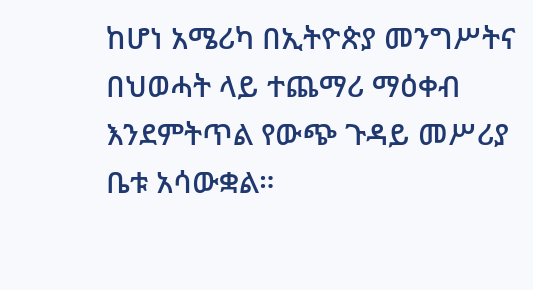ከሆነ አሜሪካ በኢትዮጵያ መንግሥትና በህወሓት ላይ ተጨማሪ ማዕቀብ እንደምትጥል የውጭ ጉዳይ መሥሪያ ቤቱ አሳውቋል።